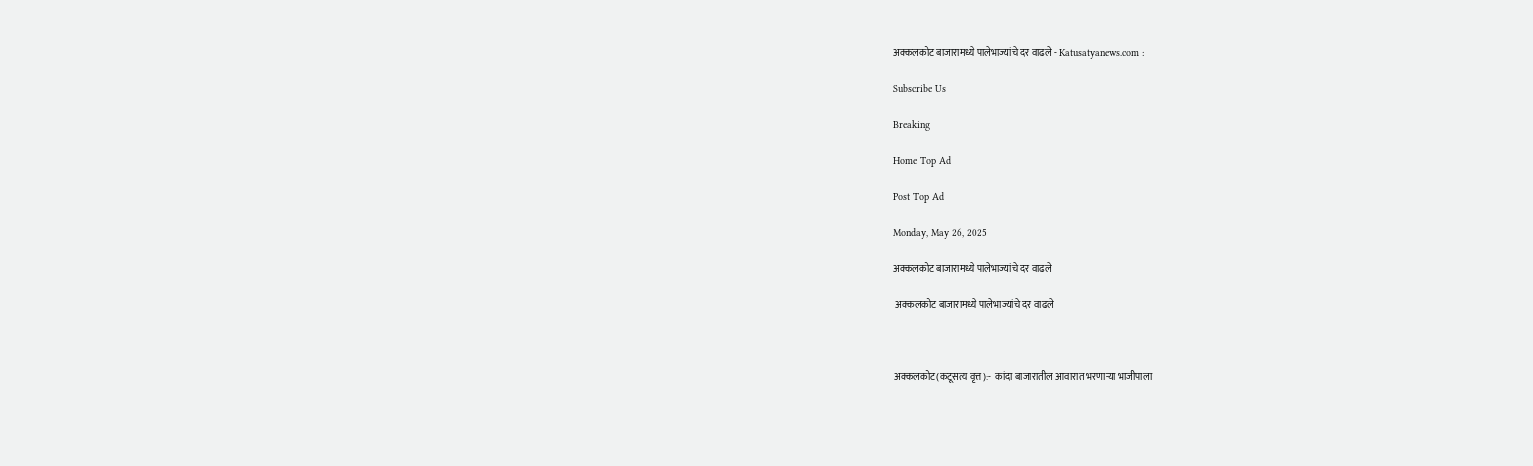अक्कलकोट बाजारामध्ये पालेभाज्यांचे दर वाढले - Katusatyanews.com :

Subscribe Us

Breaking

Home Top Ad

Post Top Ad

Monday, May 26, 2025

अक्कलकोट बाजारामध्ये पालेभाज्यांचे दर वाढले

 अक्कलकोट बाजारामध्ये पालेभाज्यांचे दर वाढले



अक्कलकोट(कटूसत्य वृत्त):-  कांदा बाजारातील आवारात भरणाऱ्या भाजीपाला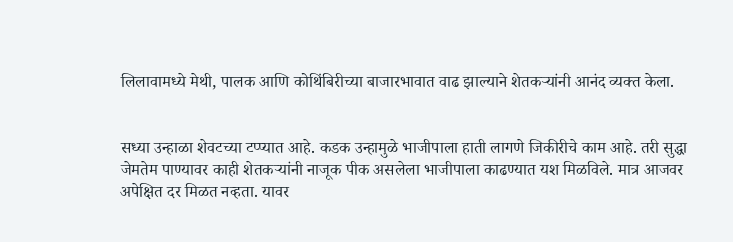लिलावामध्ये मेथी, पालक आणि कोथिंबिरीच्या बाजारभावात वाढ झाल्याने शेतकऱ्यांनी आनंद व्यक्त केला.


सध्या उन्हाळा शेवटच्या टप्प्यात आहे. कडक उन्हामुळे भाजीपाला हाती लागणे जिकीरीचे काम आहे. तरी सुद्धा जेमतेम पाण्यावर काही शेतकऱ्यांनी नाजूक पीक असलेला भाजीपाला काढण्यात यश मिळविले. मात्र आजवर अपेक्षित दर मिळत नव्हता. यावर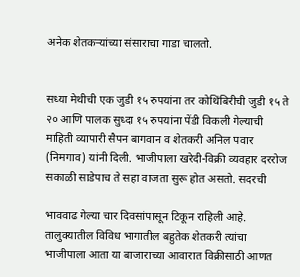अनेक शेतकऱ्यांच्या संसाराचा गाडा चालतो.


सध्या मेथीची एक जुडी १५ रुपयांना तर कोथिंबिरीची जुडी १५ ते २० आणि पालक सुध्दा १५ रुपयांना पेंडी विकली गेल्याची माहिती व्यापारी सैपन बागवान व शेतकरी अनिल पवार (निमगाव) यांनी दिली. भाजीपाला खरेदी-विक्री व्यवहार दररोज सकाळी साडेपाच ते सहा वाजता सुरू होत असतो. सदरची

भाववाढ गेल्या चार दिवसांपासून टिकून राहिली आहे. तालुक्यातील विविध भागातील बहुतेक शेतकरी त्यांचा भाजीपाला आता या बाजाराच्या आवारात विक्रीसाठी आणत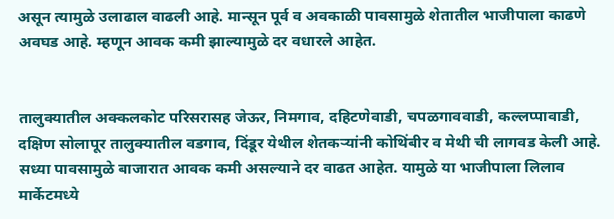असून त्यामुळे उलाढाल वाढली आहे. मान्सून पूर्व व अवकाळी पावसामुळे शेतातील भाजीपाला काढणे अवघड आहे. म्हणून आवक कमी झाल्यामुळे दर वधारले आहेत.


तालुक्यातील अक्कलकोट परिसरासह जेऊर, निमगाव, दहिटणेवाडी, चपळगाववाडी, कल्लप्पावाडी, दक्षिण सोलापूर तालुक्यातील वडगाव, दिंडूर येथील शेतकऱ्यांनी कोथिंबीर व मेथी ची लागवड केली आहे. सध्या पावसामुळे बाजारात आवक कमी असल्याने दर वाढत आहेत. यामुळे या भाजीपाला लिलाव मार्केटमध्ये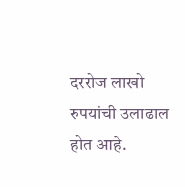दररोज लाखो रुपयांची उलाढाल होत आहे.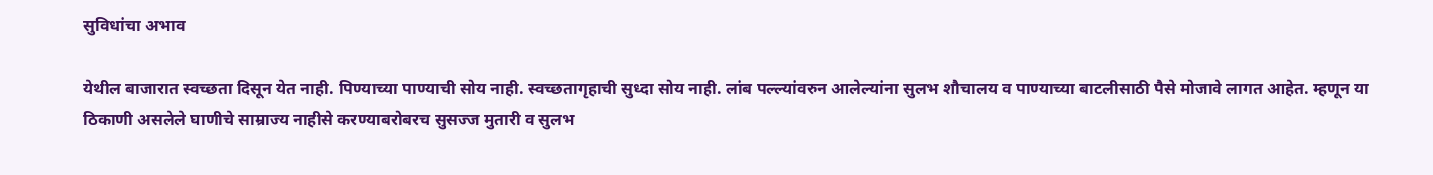सुविधांचा अभाव

येथील बाजारात स्वच्छता दिसून येत नाही. पिण्याच्या पाण्याची सोय नाही. स्वच्छतागृहाची सुध्दा सोय नाही. लांब पल्ल्यांवरुन आलेल्यांना सुलभ शौचालय व पाण्याच्या बाटलीसाठी पैसे मोजावे लागत आहेत. म्हणून या ठिकाणी असलेले घाणीचे साम्राज्य नाहीसे करण्याबरोबरच सुसज्ज मुतारी व सुलभ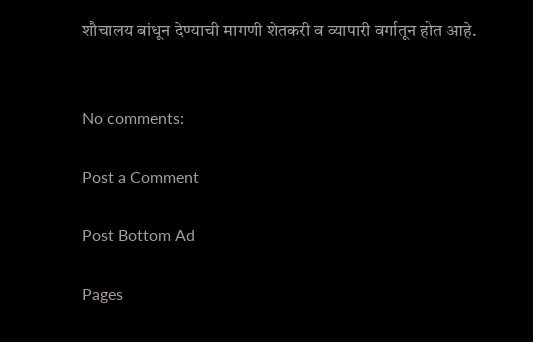शौचालय बांधून देण्याची मागणी शेतकरी व व्यापारी वर्गातून होत आहे.


No comments:

Post a Comment

Post Bottom Ad

Pages